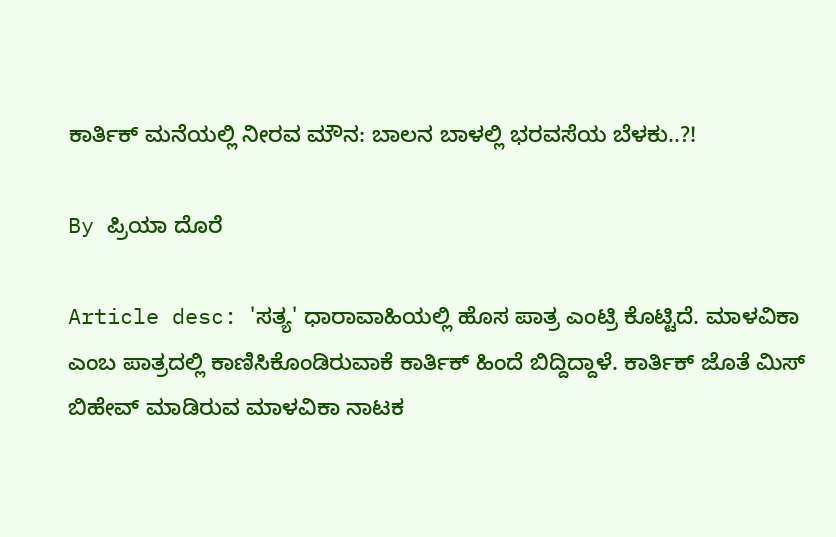ಕಾರ್ತಿಕ್ ಮನೆಯಲ್ಲಿ ನೀರವ ಮೌನ: ಬಾಲನ ಬಾಳಲ್ಲಿ ಭರವಸೆಯ ಬೆಳಕು..?!

By ಪ್ರಿಯಾ ದೊರೆ

Article desc: 'ಸತ್ಯ' ಧಾರಾವಾಹಿಯಲ್ಲಿ ಹೊಸ ಪಾತ್ರ ಎಂಟ್ರಿ ಕೊಟ್ಟಿದೆ. ಮಾಳವಿಕಾ ಎಂಬ ಪಾತ್ರದಲ್ಲಿ ಕಾಣಿಸಿಕೊಂಡಿರುವಾಕೆ ಕಾರ್ತಿಕ್ ಹಿಂದೆ ಬಿದ್ದಿದ್ದಾಳೆ. ಕಾರ್ತಿಕ್ ಜೊತೆ ಮಿಸ್ ಬಿಹೇವ್ ಮಾಡಿರುವ ಮಾಳವಿಕಾ ನಾಟಕ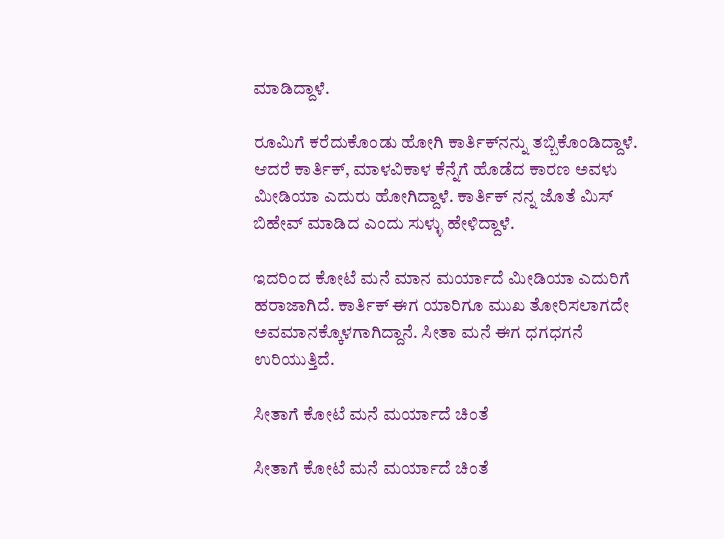ಮಾಡಿದ್ದಾಳೆ.

ರೂಮಿಗೆ ಕರೆದುಕೊಂಡು ಹೋಗಿ ಕಾರ್ತಿಕ್‌ನನ್ನು ತಬ್ಬಿಕೊಂಡಿದ್ದಾಳೆ. ಆದರೆ ಕಾರ್ತಿಕ್, ಮಾಳವಿಕಾಳ ಕೆನ್ನೆಗೆ ಹೊಡೆದ ಕಾರಣ ಅವಳು ಮೀಡಿಯಾ ಎದುರು ಹೋಗಿದ್ದಾಳೆ. ಕಾರ್ತಿಕ್ ನನ್ನ ಜೊತೆ ಮಿಸ್ ಬಿಹೇವ್ ಮಾಡಿದ ಎಂದು ಸುಳ್ಳು ಹೇಳಿದ್ದಾಳೆ.

ಇದರಿಂದ ಕೋಟೆ ಮನೆ ಮಾನ ಮರ್ಯಾದೆ ಮೀಡಿಯಾ ಎದುರಿಗೆ ಹರಾಜಾಗಿದೆ. ಕಾರ್ತಿಕ್ ಈಗ ಯಾರಿಗೂ ಮುಖ ತೋರಿಸಲಾಗದೇ ಅವಮಾನಕ್ಕೊಳಗಾಗಿದ್ದಾನೆ. ಸೀತಾ ಮನೆ ಈಗ ಧಗಧಗನೆ ಉರಿಯುತ್ತಿದೆ.

ಸೀತಾಗೆ ಕೋಟೆ ಮನೆ ಮರ್ಯಾದೆ ಚಿಂತೆ

ಸೀತಾಗೆ ಕೋಟೆ ಮನೆ ಮರ್ಯಾದೆ ಚಿಂತೆ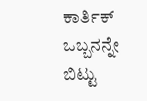ಕಾರ್ತಿಕ್ ಒಬ್ಬನನ್ನೇ ಬಿಟ್ಟು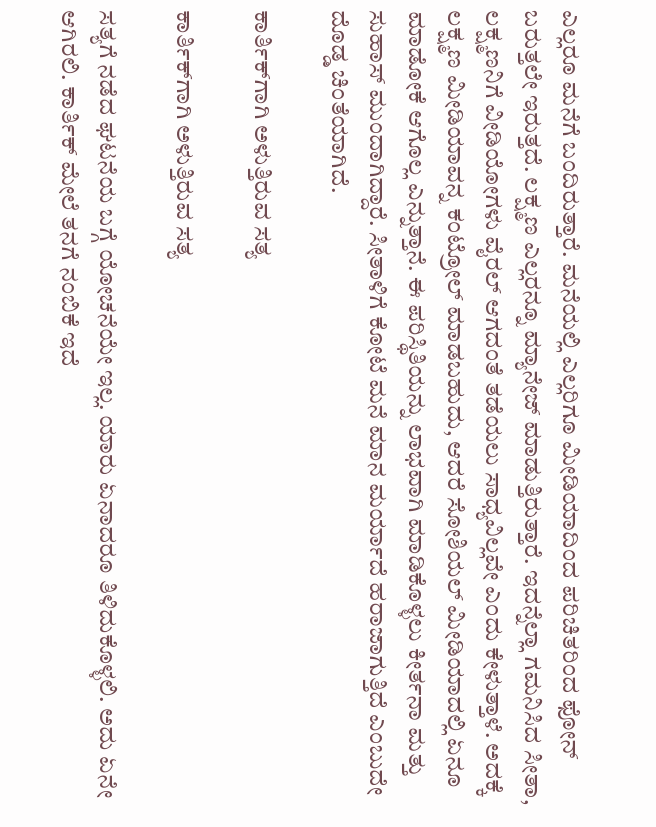ಎಲ್ಲರೂ ಮನೆಗೆ ಬಂದಿರುತ್ತಾರೆ. ಮನೆಯಲ್ಲಿ ಎಲ್ಲರಿಗೂ ಮೀಡಿಯಾದಿಂದ ಪರಿಚಿತರಿಂದ ಫೋನ್ ಬರುತ್ತಲೇ ಇರುತ್ತದೆ. ಲಕ್ಷ್ಮಣ ಎಲ್ಲರನ್ನೂ ಮ್ಯಾನೇಜ್ ಮಾಡುತ್ತಿರುತ್ತಾರೆ. ಇದನ್ನೆಲ್ಲಾ ಗಮನಿಸಿದ ಸೀತಾ, ಲಕ್ಷ್ಮಣನಿಗೆ ವೀಡಿಯೋಗಳು ವೈರಲ್ ಆಗದಂತೆ ತಡೆಯಲು ಸಾಧ್ಯವಿಲ್ಲವೇ ಎಂದು ಕೇಳುತ್ತಾಳೆ. ಅದಕ್ಕೆ ಲಕ್ಷ್ಮಣ ಮೀಡಿಯಾವನ್ನ ಕಂಟ್ರೋಲ್ ಮಾಡಬಹುದು, ಆದರೆ ಸೋಶಿಯಲ್ ಮೀಡಿಯಾದಲ್ಲಿ ಏನೂ ಮಾಡೋಕೆ ಆಗೊಲ್ಲ ಎನ್ನುತ್ತಾನೆ. ಈ ಪರಿಸ್ಥಿತಿಯನ್ನು ಲಾಭವಾಗಿ ಮಾಡಿಕೊಳ್ಳಲು ಕೀರ್ತನಾ ಮತ್ತು ಸುಹಾಸ್ ಮುಂದಾಗಿದ್ದಾರೆ. ಸೀತಾಳಿಗೆ ಕೋಟೆ ಮನೆ ಮಾನ ಮರ್ಯಾದೆ ಹರಾಜಾಗುತ್ತಿದೆ ಎಂಬುದೇ ದೊಡ್ಡ ಚಿಂತೆಯಾಗಿದೆ.

ಕಾರ್ತಿಕ್‌ಗಾಗಿ ಅಳುತ್ತಿರುವ ಸತ್ಯ

ಕಾರ್ತಿಕ್‌ಗಾಗಿ ಅಳುತ್ತಿರುವ ಸತ್ಯ

ಸತ್ಯಗೆ ನಡೆದ ಘಟನೆಯ ಬಗ್ಗೆ ಯೋಚನೆಯೇ ಇಲ್ಲ. ಯಾರು ಏನಾದರೂ ತಿಳಿದುಕೊಳ್ಳಲಿ. ಅದು ಏನೇ ಆಗಿರಲಿ. ಕಾರ್ತಿಕ್ ಮೇಲೆ ತನಗೆ ನಂಬಿಕೆ ಇದೆ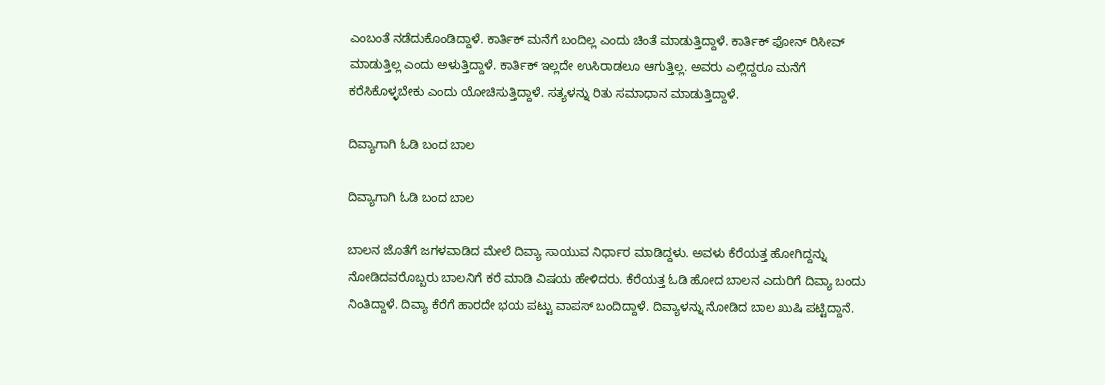ಎಂಬಂತೆ ನಡೆದುಕೊಂಡಿದ್ದಾಳೆ. ಕಾರ್ತಿಕ್ ಮನೆಗೆ ಬಂದಿಲ್ಲ ಎಂದು ಚಿಂತೆ ಮಾಡುತ್ತಿದ್ದಾಳೆ. ಕಾರ್ತಿಕ್ ಫೋನ್ ರಿಸೀವ್ ಮಾಡುತ್ತಿಲ್ಲ ಎಂದು ಅಳುತ್ತಿದ್ದಾಳೆ. ಕಾರ್ತಿಕ್ ಇಲ್ಲದೇ ಉಸಿರಾಡಲೂ ಆಗುತ್ತಿಲ್ಲ. ಅವರು ಎಲ್ಲಿದ್ದರೂ ಮನೆಗೆ ಕರೆಸಿಕೊಳ್ಳಬೇಕು ಎಂದು ಯೋಚಿಸುತ್ತಿದ್ದಾಳೆ. ಸತ್ಯಳನ್ನು ರಿತು ಸಮಾಧಾನ ಮಾಡುತ್ತಿದ್ದಾಳೆ.

ದಿವ್ಯಾಗಾಗಿ ಓಡಿ ಬಂದ ಬಾಲ

ದಿವ್ಯಾಗಾಗಿ ಓಡಿ ಬಂದ ಬಾಲ

ಬಾಲನ ಜೊತೆಗೆ ಜಗಳವಾಡಿದ ಮೇಲೆ ದಿವ್ಯಾ ಸಾಯುವ ನಿರ್ಧಾರ ಮಾಡಿದ್ದಳು. ಅವಳು ಕೆರೆಯತ್ತ ಹೋಗಿದ್ದನ್ನು ನೋಡಿದವರೊಬ್ಬರು ಬಾಲನಿಗೆ ಕರೆ ಮಾಡಿ ವಿಷಯ ಹೇಳಿದರು. ಕೆರೆಯತ್ತ ಓಡಿ ಹೋದ ಬಾಲನ ಎದುರಿಗೆ ದಿವ್ಯಾ ಬಂದು ನಿಂತಿದ್ದಾಳೆ. ದಿವ್ಯಾ ಕೆರೆಗೆ ಹಾರದೇ ಭಯ ಪಟ್ಟು ವಾಪಸ್ ಬಂದಿದ್ದಾಳೆ. ದಿವ್ಯಾಳನ್ನು ನೋಡಿದ ಬಾಲ ಖುಷಿ ಪಟ್ಟಿದ್ದಾನೆ.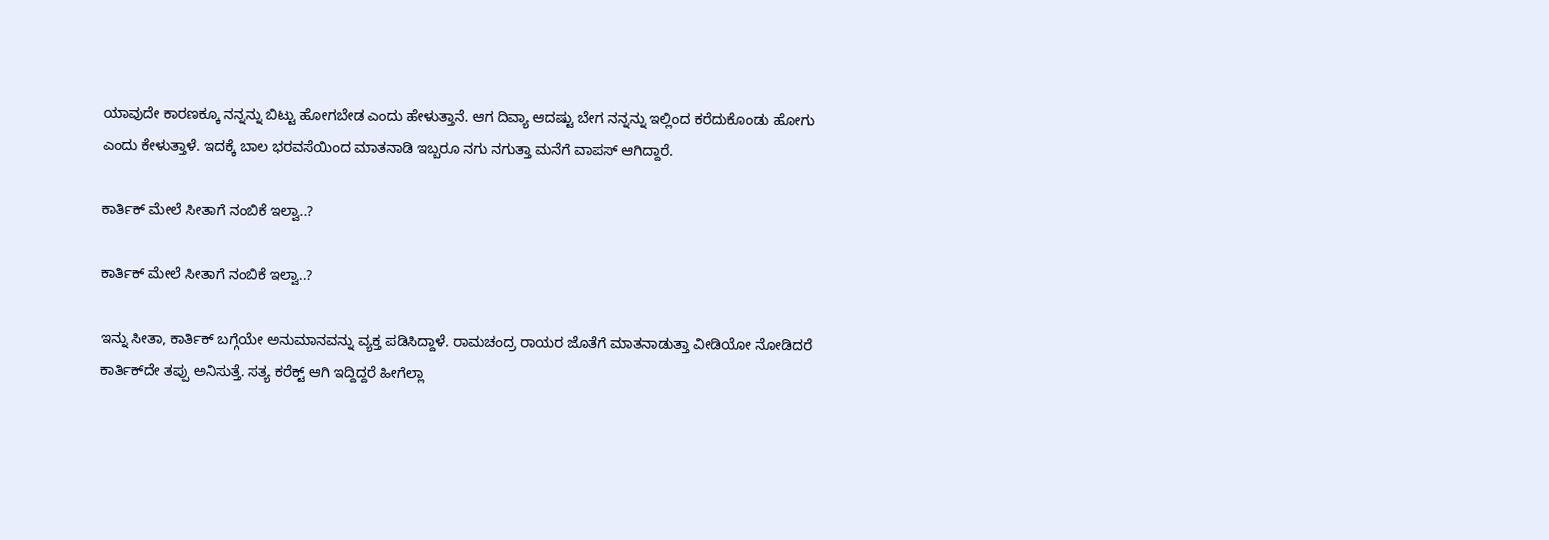ಯಾವುದೇ ಕಾರಣಕ್ಕೂ ನನ್ನನ್ನು ಬಿಟ್ಟು ಹೋಗಬೇಡ ಎಂದು ಹೇಳುತ್ತಾನೆ. ಆಗ ದಿವ್ಯಾ ಆದಷ್ಟು ಬೇಗ ನನ್ನನ್ನು ಇಲ್ಲಿಂದ ಕರೆದುಕೊಂಡು ಹೋಗು ಎಂದು ಕೇಳುತ್ತಾಳೆ. ಇದಕ್ಕೆ ಬಾಲ ಭರವಸೆಯಿಂದ ಮಾತನಾಡಿ ಇಬ್ಬರೂ ನಗು ನಗುತ್ತಾ ಮನೆಗೆ ವಾಪಸ್ ಆಗಿದ್ದಾರೆ.

ಕಾರ್ತಿಕ್ ಮೇಲೆ ಸೀತಾಗೆ ನಂಬಿಕೆ ಇಲ್ವಾ..?

ಕಾರ್ತಿಕ್ ಮೇಲೆ ಸೀತಾಗೆ ನಂಬಿಕೆ ಇಲ್ವಾ..?

ಇನ್ನು ಸೀತಾ, ಕಾರ್ತಿಕ್ ಬಗ್ಗೆಯೇ ಅನುಮಾನವನ್ನು ವ್ಯಕ್ತ ಪಡಿಸಿದ್ದಾಳೆ. ರಾಮಚಂದ್ರ ರಾಯರ ಜೊತೆಗೆ ಮಾತನಾಡುತ್ತಾ ವೀಡಿಯೋ ನೋಡಿದರೆ ಕಾರ್ತಿಕ್‌ದೇ ತಪ್ಪು ಅನಿಸುತ್ತೆ. ಸತ್ಯ ಕರೆಕ್ಟ್ ಆಗಿ ಇದ್ದಿದ್ದರೆ ಹೀಗೆಲ್ಲಾ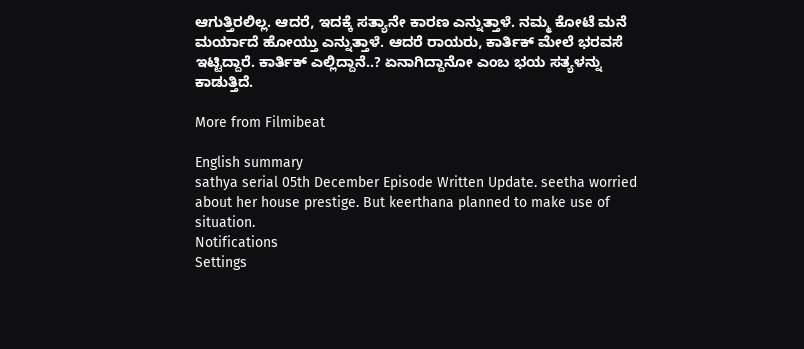ಆಗುತ್ತಿರಲಿಲ್ಲ. ಆದರೆ, ಇದಕ್ಕೆ ಸತ್ಯಾನೇ ಕಾರಣ ಎನ್ನುತ್ತಾಳೆ. ನಮ್ಮ ಕೋಟೆ ಮನೆ ಮರ್ಯಾದೆ ಹೋಯ್ತು ಎನ್ನುತ್ತಾಳೆ. ಆದರೆ ರಾಯರು, ಕಾರ್ತಿಕ್ ಮೇಲೆ ಭರವಸೆ ಇಟ್ಟಿದ್ದಾರೆ. ಕಾರ್ತಿಕ್ ಎಲ್ಲಿದ್ದಾನೆ..? ಏನಾಗಿದ್ದಾನೋ ಎಂಬ ಭಯ ಸತ್ಯಳನ್ನು ಕಾಡುತ್ತಿದೆ.

More from Filmibeat

English summary
sathya serial 05th December Episode Written Update. seetha worried about her house prestige. But keerthana planned to make use of situation.
Notifications
Settings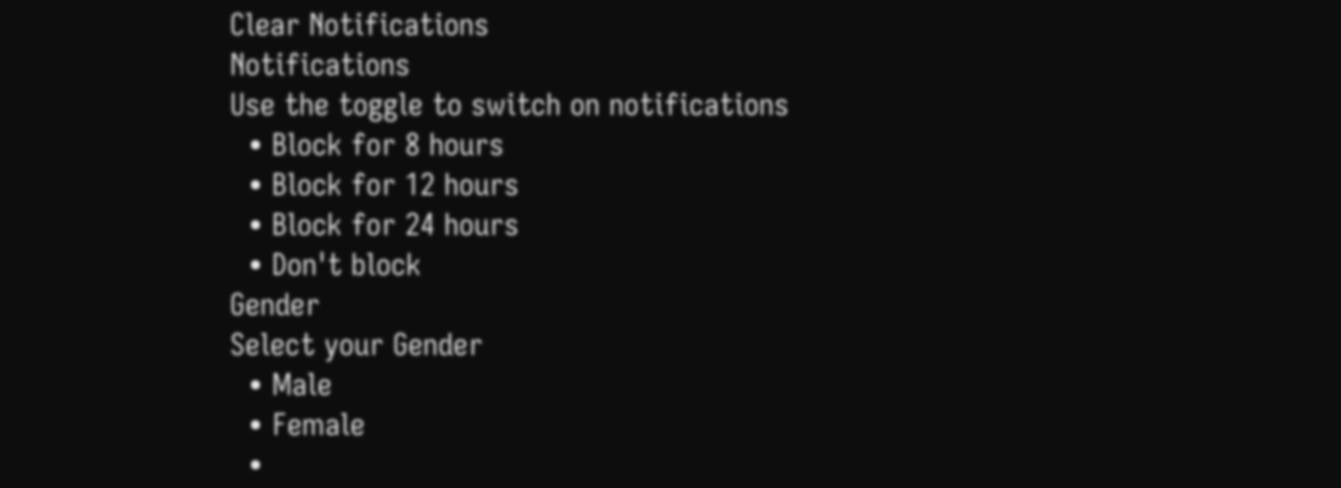Clear Notifications
Notifications
Use the toggle to switch on notifications
  • Block for 8 hours
  • Block for 12 hours
  • Block for 24 hours
  • Don't block
Gender
Select your Gender
  • Male
  • Female
  •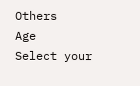Others
Age
Select your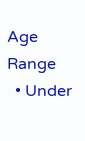Age Range
  • Under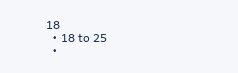18
  • 18 to 25
  •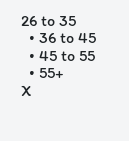26 to 35
  • 36 to 45
  • 45 to 55
  • 55+
X